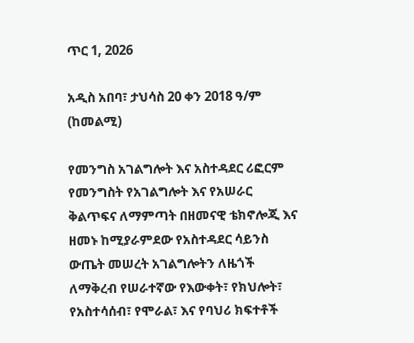ጥር 1, 2026

አዲስ አበባ፣ ታህሳስ 20 ቀን 2018 ዓ/ም (ከመልሚ)

የመንግስ አገልግሎት እና አስተዳደር ሪፎርም የመንግስት የአገልግሎት እና የአሠራር ቅልጥፍና ለማምጣት በዘመናዊ ቴክኖሎጂ እና ዘመኑ ከሚያራምደው የአስተዳደር ሳይንስ ውጤት መሠረት አገልግሎትን ለዜጎች ለማቅረብ የሠራተኛው የእውቀት፣ የክህሎት፣ የአስተሳሰብ፣ የሞራል፣ እና የባህሪ ክፍተቶች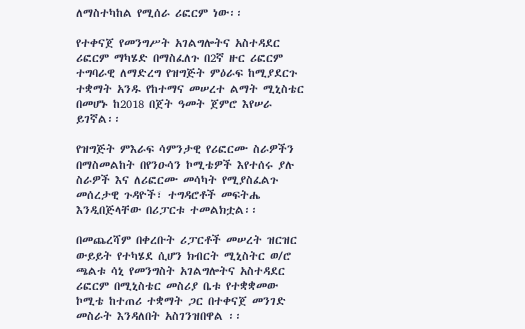ለማስተካከል የሚሰራ ሪፎርም ነው፡፡

የተቀናጀ የመንግሥት አገልግሎትና አስተዳደር ሪፎርም ማካሄድ በማስፈለጉ በ2ኛ ዙር ሪፎርም ተግባራዊ ለማድረግ የዝግጅት ምዕራፍ ከሚያደርጉ ተቋማት አንዱ የከተማና መሠረተ ልማት ሚኒስቴር በመሆኑ ከ2018 በጀት ዓመት ጀምሮ እየሠራ ይገኛል፡፡

የዝግጅት ምእራፍ ሳምንታዊ የሪፎርሙ ስራዎችን በማስመልከት በየንዑሳን ኮሚቴዎች እየተሰሩ ያሉ ስራዎች እና ለሪፎርሙ መሳካት የሚያስፈልጉ መሰረታዊ ጉዳዮች፣ ተግዳሮቶች መፍትሔ እንዲበጅላቸው በሪፓርቱ ተመልክቷል፡፡

በመጨረሻም በቀረቡት ሪፓርቶች መሠረት ዝርዝር ውይይት የተካሄደ ሲሆን ክብርት ሚኒስትር ወ/ሮ ጫልቱ ሳኒ የመንግስት አገልግሎትና አስተዳደር ሪፎርም በሚኒስቴር መስሪያ ቤቱ የተቋቋመው ኮሚቴ ከተጠሪ ተቋማት ጋር በተቀናጀ መንገድ መስራት እንዳለበት አስገንዝበዋል ፡፡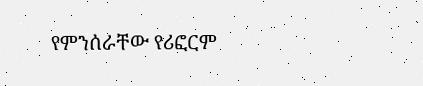የምንሰራቸው የሪፎርም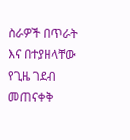ስራዎች በጥራት እና በተያዘላቸው የጊዜ ገደብ መጠናቀቅ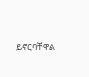ይኖርባቸዋል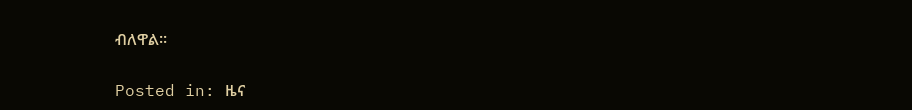ብለዋል፡፡

Posted in: ዜና